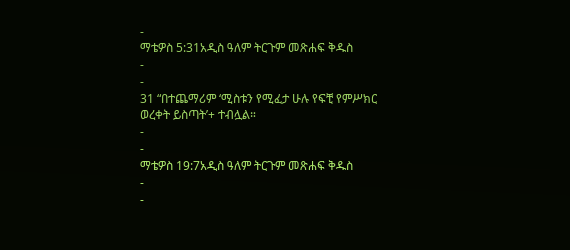-
ማቴዎስ 5:31አዲስ ዓለም ትርጉም መጽሐፍ ቅዱስ
-
-
31 “በተጨማሪም ‘ሚስቱን የሚፈታ ሁሉ የፍቺ የምሥክር ወረቀት ይስጣት’+ ተብሏል።
-
-
ማቴዎስ 19:7አዲስ ዓለም ትርጉም መጽሐፍ ቅዱስ
-
-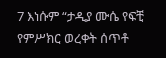7 እነሱም “ታዲያ ሙሴ የፍቺ የምሥክር ወረቀት ሰጥቶ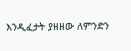እንዲፈታት ያዘዘው ለምንድን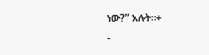ነው?” አሉት።+
-